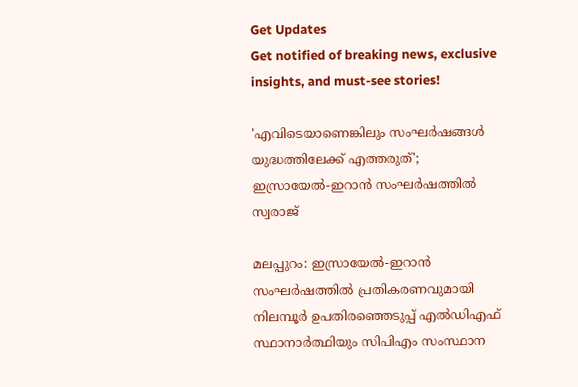Get Updates
Get notified of breaking news, exclusive insights, and must-see stories!

'എവിടെയാണെങ്കിലും സംഘര്‍ഷങ്ങള്‍ യുദ്ധത്തിലേക്ക് എത്തരുത്'; ഇസ്രായേല്‍-ഇറാന്‍ സംഘര്‍ഷത്തില്‍ സ്വരാജ്

മലപ്പുറം: ഇസ്രായേല്‍-ഇറാന്‍ സംഘര്‍ഷത്തില്‍ പ്രതികരണവുമായി നിലമ്പൂര്‍ ഉപതിരഞ്ഞെടുപ്പ് എല്‍ഡിഎഫ് സ്ഥാനാര്‍ത്ഥിയും സിപിഎം സംസ്ഥാന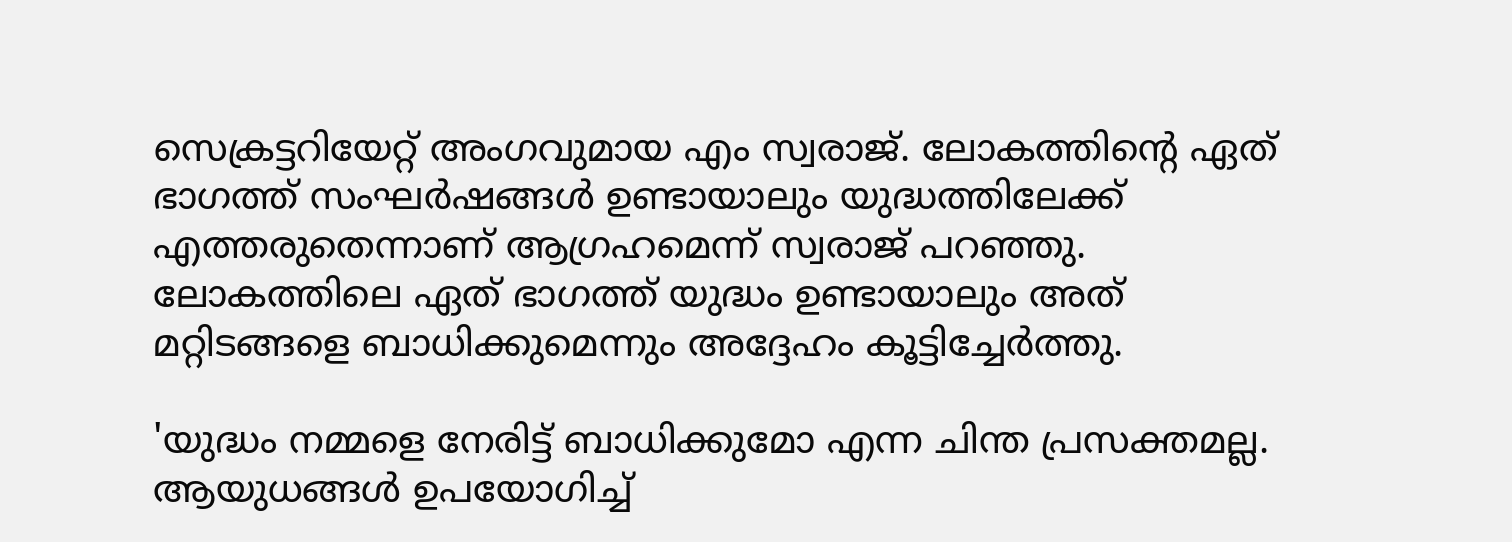സെക്രട്ടറിയേറ്റ് അംഗവുമായ എം സ്വരാജ്. ലോകത്തിന്റെ ഏത് ഭാഗത്ത് സംഘര്‍ഷങ്ങള്‍ ഉണ്ടായാലും യുദ്ധത്തിലേക്ക് എത്തരുതെന്നാണ് ആഗ്രഹമെന്ന് സ്വരാജ് പറഞ്ഞു. ലോകത്തിലെ ഏത് ഭാഗത്ത് യുദ്ധം ഉണ്ടായാലും അത് മറ്റിടങ്ങളെ ബാധിക്കുമെന്നും അദ്ദേഹം കൂട്ടിച്ചേര്‍ത്തു.

'യുദ്ധം നമ്മളെ നേരിട്ട് ബാധിക്കുമോ എന്ന ചിന്ത പ്രസക്തമല്ല. ആയുധങ്ങള്‍ ഉപയോഗിച്ച്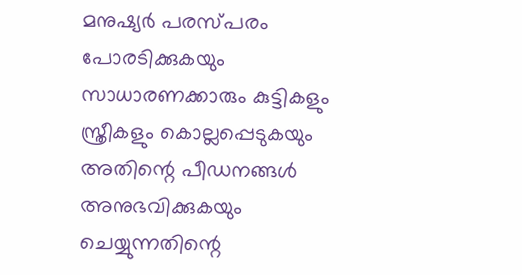മനുഷ്യര്‍ പരസ്പരം പോരടിക്കുകയും സാധാരണക്കാരും കുട്ടികളും സ്ത്രീകളും കൊല്ലപ്പെടുകയും അതിന്റെ പീഡനങ്ങള്‍ അനുഭവിക്കുകയും ചെയ്യുന്നതിന്റെ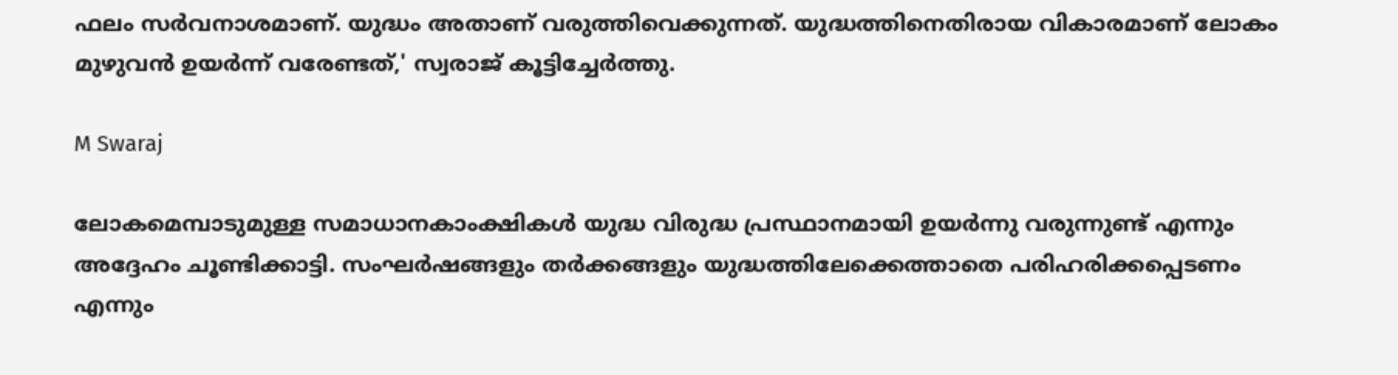ഫലം സര്‍വനാശമാണ്. യുദ്ധം അതാണ് വരുത്തിവെക്കുന്നത്. യുദ്ധത്തിനെതിരായ വികാരമാണ് ലോകം മുഴുവന്‍ ഉയര്‍ന്ന് വരേണ്ടത്,' സ്വരാജ് കൂട്ടിച്ചേര്‍ത്തു.

M Swaraj

ലോകമെമ്പാടുമുള്ള സമാധാനകാംക്ഷികള്‍ യുദ്ധ വിരുദ്ധ പ്രസ്ഥാനമായി ഉയര്‍ന്നു വരുന്നുണ്ട് എന്നും അദ്ദേഹം ചൂണ്ടിക്കാട്ടി. സംഘര്‍ഷങ്ങളും തര്‍ക്കങ്ങളും യുദ്ധത്തിലേക്കെത്താതെ പരിഹരിക്കപ്പെടണം എന്നും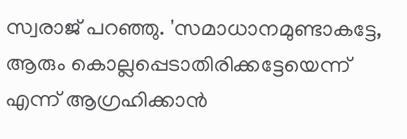സ്വരാജ് പറഞ്ഞു. 'സമാധാനമുണ്ടാകട്ടേ, ആരും കൊല്ലപ്പെടാതിരിക്കട്ടേയെന്ന് എന്ന് ആഗ്രഹിക്കാന്‍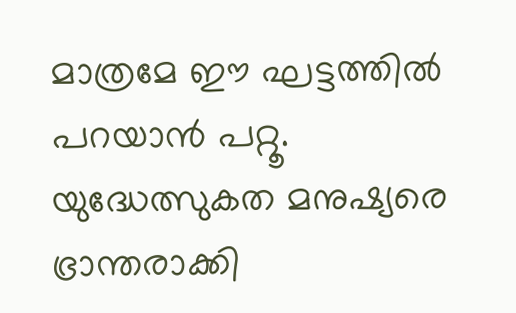മാത്രമേ ഈ ഘട്ടത്തില്‍ പറയാന്‍ പറ്റൂ. യുദ്ധേത്സുകത മനുഷ്യരെ ഭ്രാന്തരാക്കി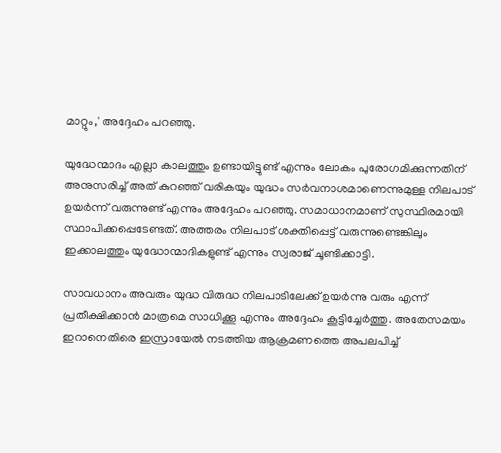മാറ്റും,' അദ്ദേഹം പറഞ്ഞു.

യുദ്ധേന്മാദം എല്ലാ കാലത്തും ഉണ്ടായിട്ടുണ്ട് എന്നും ലോകം പുരോഗമിക്കുന്നതിന് അനുസരിച്ച് അത് കുറഞ്ഞ് വരികയും യുദ്ധം സര്‍വനാശമാണെന്നുമുള്ള നിലപാട് ഉയര്‍ന്ന് വരുന്നുണ്ട് എന്നും അദ്ദേഹം പറഞ്ഞു. സമാധാനമാണ് സുസ്ഥിരമായി സ്ഥാപിക്കപ്പെടേണ്ടത്. അത്തരം നിലപാട് ശക്തിപ്പെട്ട് വരുന്നുണ്ടെങ്കിലും ഇക്കാലത്തും യുദ്ധോന്മാദികളുണ്ട് എന്നും സ്വരാജ് ചൂണ്ടിക്കാട്ടി.

സാവധാനം അവരും യുദ്ധ വിരുദ്ധ നിലപാടിലേക്ക് ഉയര്‍ന്നു വരും എന്ന് പ്രതീക്ഷിക്കാന്‍ മാത്രമെ സാധിക്കൂ എന്നും അദ്ദേഹം കൂട്ടിച്ചേര്‍ത്തു. അതേസമയം ഇറാനെതിരെ ഇസ്രായേല്‍ നടത്തിയ ആക്രമണത്തെ അപലപിച്ച്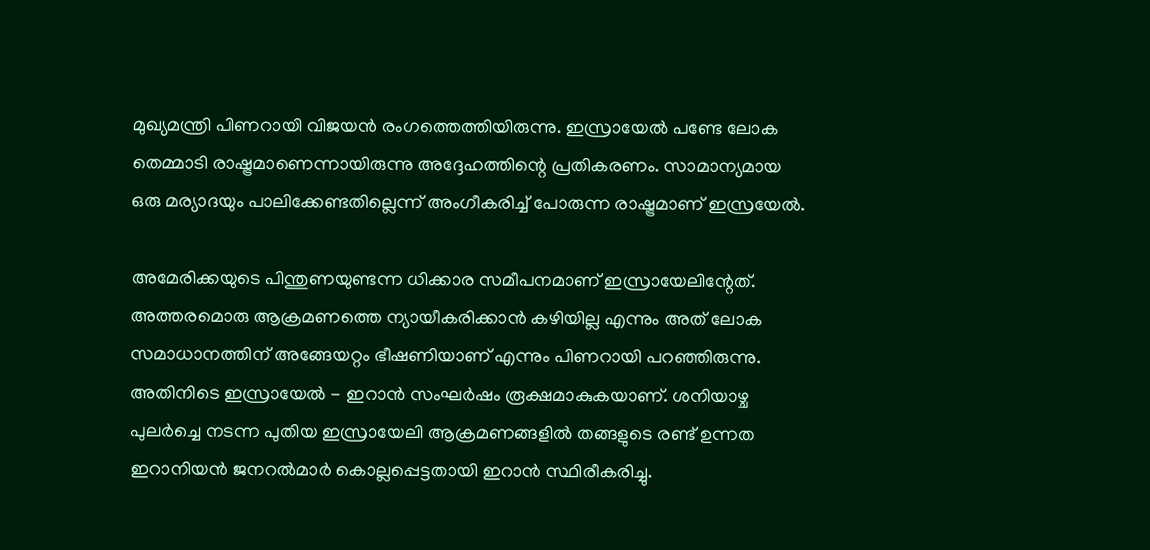മുഖ്യമന്ത്രി പിണറായി വിജയന്‍ രംഗത്തെത്തിയിരുന്നു. ഇസ്രായേല്‍ പണ്ടേ ലോക തെമ്മാടി രാഷ്ട്രമാണെന്നായിരുന്നു അദ്ദേഹത്തിന്റെ പ്രതികരണം. സാമാന്യമായ ഒരു മര്യാദയും പാലിക്കേണ്ടതില്ലെന്ന് അംഗീകരിച്ച് പോരുന്ന രാഷ്ട്രമാണ് ഇസ്രയേല്‍.

അമേരിക്കയുടെ പിന്തുണയുണ്ടന്ന ധിക്കാര സമീപനമാണ് ഇസ്രായേലിന്റേത്. അത്തരമൊരു ആക്രമണത്തെ ന്യായീകരിക്കാന്‍ കഴിയില്ല എന്നും അത് ലോക സമാധാനത്തിന് അങ്ങേയറ്റം ഭീഷണിയാണ് എന്നും പിണറായി പറഞ്ഞിരുന്നു. അതിനിടെ ഇസ്രായേല്‍ - ഇറാന്‍ സംഘര്‍ഷം രൂക്ഷമാകുകയാണ്. ശനിയാഴ്ച പുലര്‍ച്ചെ നടന്ന പുതിയ ഇസ്രായേലി ആക്രമണങ്ങളില്‍ തങ്ങളുടെ രണ്ട് ഉന്നത ഇറാനിയന്‍ ജനറല്‍മാര്‍ കൊല്ലപ്പെട്ടതായി ഇറാന്‍ സ്ഥിരീകരിച്ചു.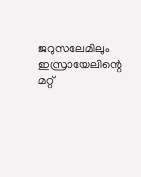ജറുസലേമിലും ഇസ്രായേലിന്റെ മറ്റ്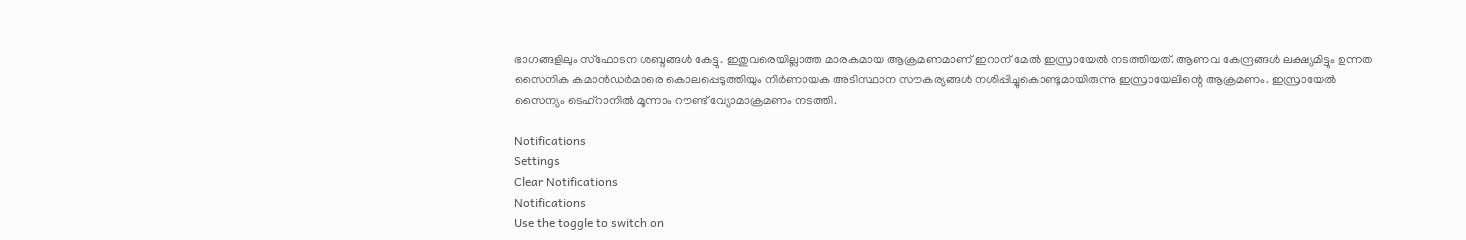ഭാഗങ്ങളിലും സ്‌ഫോടന ശബ്ദങ്ങള്‍ കേട്ടു. ഇതുവരെയില്ലാത്ത മാരകമായ ആക്രമണമാണ് ഇറാന് മേല്‍ ഇസ്രായേല്‍ നടത്തിയത്. ആണവ കേന്ദ്രങ്ങള്‍ ലക്ഷ്യമിട്ടും ഉന്നത സൈനിക കമാന്‍ഡര്‍മാരെ കൊലപ്പെടുത്തിയും നിര്‍ണായക അടിസ്ഥാന സൗകര്യങ്ങള്‍ നശിപ്പിച്ചുകൊണ്ടുമായിരുന്നു ഇസ്രായേലിന്റെ ആക്രമണം. ഇസ്രായേല്‍ സൈന്യം ടെഹ്റാനില്‍ മൂന്നാം റൗണ്ട് വ്യോമാക്രമണം നടത്തി.

Notifications
Settings
Clear Notifications
Notifications
Use the toggle to switch on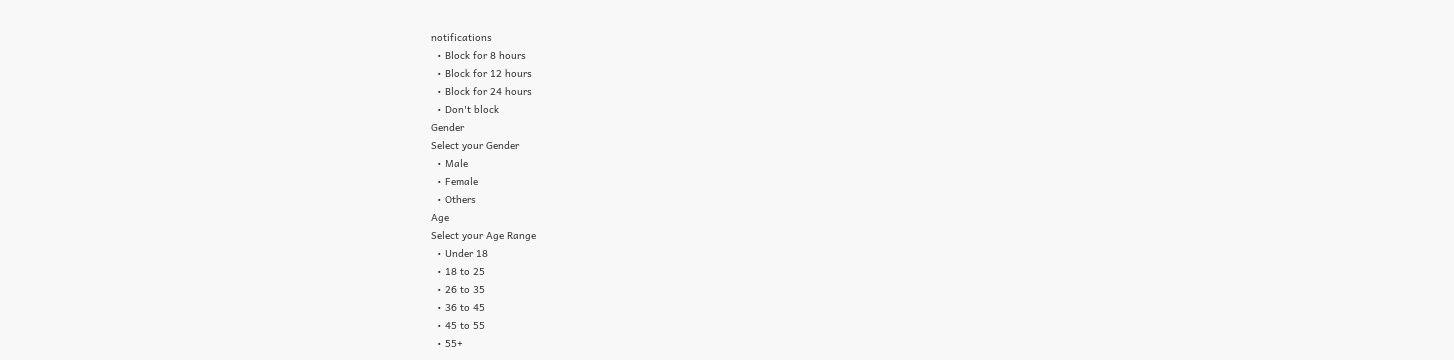notifications
  • Block for 8 hours
  • Block for 12 hours
  • Block for 24 hours
  • Don't block
Gender
Select your Gender
  • Male
  • Female
  • Others
Age
Select your Age Range
  • Under 18
  • 18 to 25
  • 26 to 35
  • 36 to 45
  • 45 to 55
  • 55+